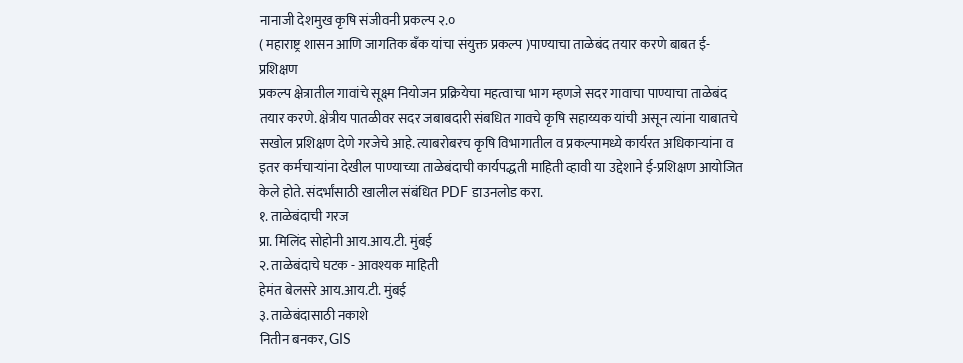नानाजी देशमुख कृषि संजीवनी प्रकल्प २.०
( महाराष्ट्र शासन आणि जागतिक बँक यांचा संयुक्त प्रकल्प )पाण्याचा ताळेबंद तयार करणे बाबत ई-प्रशिक्षण
प्रकल्प क्षेत्रातील गावांचे सूक्ष्म नियोजन प्रक्रियेचा महत्वाचा भाग म्हणजे सदर गावाचा पाण्याचा ताळेबंद तयार करणे. क्षेत्रीय पातळीवर सदर जबाबदारी संबधित गावचे कृषि सहाय्यक यांची असून त्यांना याबातचे सखोल प्रशिक्षण देणे गरजेचे आहे. त्याबरोबरच कृषि विभागातील व प्रकल्पामध्ये कार्यरत अधिकाऱ्यांना व इतर कर्मचाऱ्यांना देखील पाण्याच्या ताळेबंदाची कार्यपद्धती माहिती व्हावी या उद्देशाने ई-प्रशिक्षण आयोजित केले होते. संदर्भांसाठी खालील संबंधित PDF डाउनलोड करा.
१. ताळेबंदाची गरज
प्रा. मिलिंद सोहोनी आय.आय.टी. मुंबई
२. ताळेबंदाचे घटक - आवश्यक माहिती
हेमंत बेलसरे आय.आय.टी. मुंबई
३. ताळेबंदासाठी नकाशे
नितीन बनकर, GIS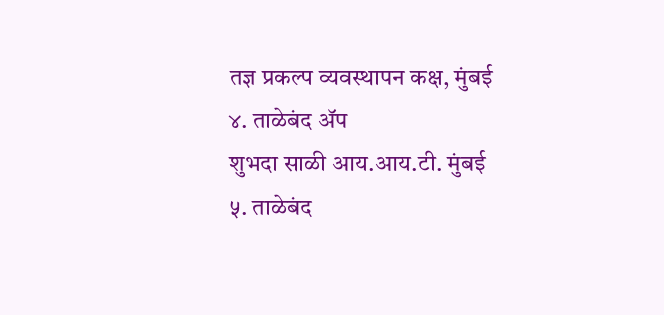तज्ञ प्रकल्प व्यवस्थापन कक्ष, मुंबई
४. ताळेबंद ॲप
शुभदा साळी आय.आय.टी. मुंबई
५. ताळेबंद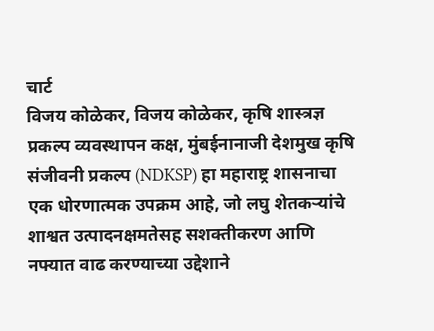चार्ट
विजय कोळेकर, विजय कोळेकर, कृषि शास्त्रज्ञ प्रकल्प व्यवस्थापन कक्ष, मुंबईनानाजी देशमुख कृषि संजीवनी प्रकल्प (NDKSP) हा महाराष्ट्र शासनाचा एक धोरणात्मक उपक्रम आहे, जो लघु शेतकऱ्यांचे शाश्वत उत्पादनक्षमतेसह सशक्तीकरण आणि नफ्यात वाढ करण्याच्या उद्देशाने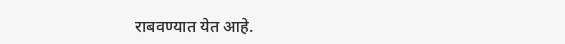राबवण्यात येत आहे.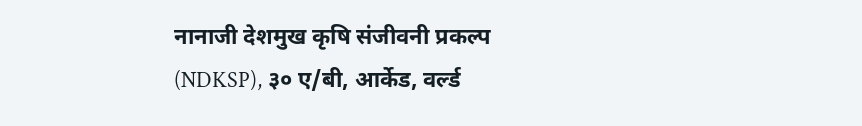नानाजी देशमुख कृषि संजीवनी प्रकल्प (NDKSP), ३० ए/बी, आर्केड, वर्ल्ड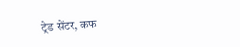ट्रेड सेंटर, कफ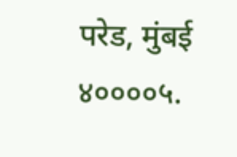परेड, मुंबई ४००००५.